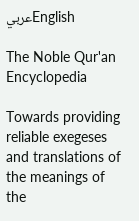عربيEnglish

The Noble Qur'an Encyclopedia

Towards providing reliable exegeses and translations of the meanings of the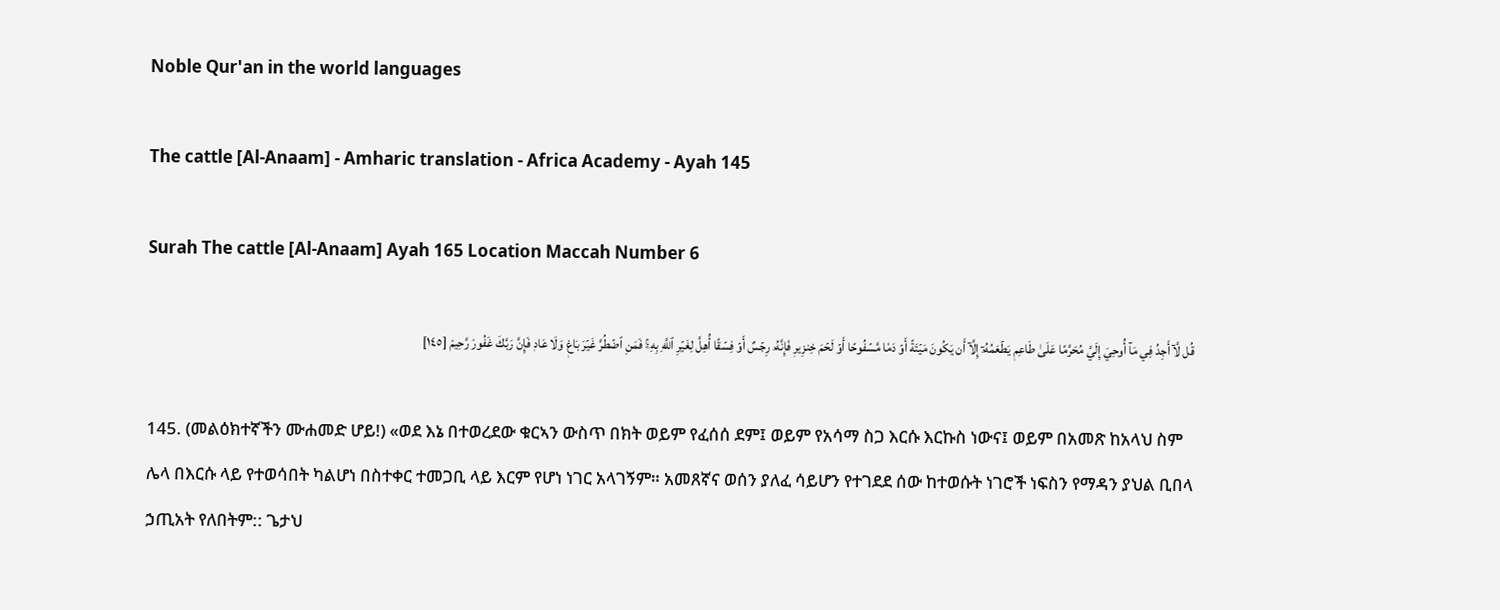Noble Qur'an in the world languages

The cattle [Al-Anaam] - Amharic translation - Africa Academy - Ayah 145

Surah The cattle [Al-Anaam] Ayah 165 Location Maccah Number 6

قُل لَّآ أَجِدُ فِي مَآ أُوحِيَ إِلَيَّ مُحَرَّمًا عَلَىٰ طَاعِمٖ يَطۡعَمُهُۥٓ إِلَّآ أَن يَكُونَ مَيۡتَةً أَوۡ دَمٗا مَّسۡفُوحًا أَوۡ لَحۡمَ خِنزِيرٖ فَإِنَّهُۥ رِجۡسٌ أَوۡ فِسۡقًا أُهِلَّ لِغَيۡرِ ٱللَّهِ بِهِۦۚ فَمَنِ ٱضۡطُرَّ غَيۡرَ بَاغٖ وَلَا عَادٖ فَإِنَّ رَبَّكَ غَفُورٞ رَّحِيمٞ [١٤٥]

145. (መልዕክተኛችን ሙሐመድ ሆይ!) «ወደ እኔ በተወረደው ቁርኣን ውስጥ በክት ወይም የፈሰሰ ደም፤ ወይም የአሳማ ስጋ እርሱ እርኩስ ነውና፤ ወይም በአመጽ ከአላህ ስም ሌላ በእርሱ ላይ የተወሳበት ካልሆነ በስተቀር ተመጋቢ ላይ እርም የሆነ ነገር አላገኝም። አመጸኛና ወሰን ያለፈ ሳይሆን የተገደደ ሰው ከተወሱት ነገሮች ነፍስን የማዳን ያህል ቢበላ ኃጢአት የለበትም:: ጌታህ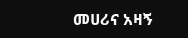መሀሪና አዛኝ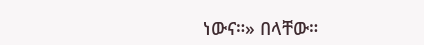ነውና።» በላቸው።